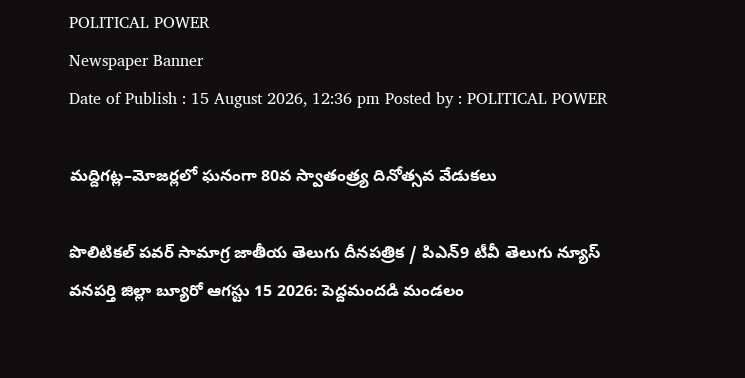POLITICAL POWER
Newspaper Banner
Date of Publish : 15 August 2026, 12:36 pm Posted by : POLITICAL POWER

మద్దిగట్ల–మోజర్లలో ఘనంగా 80వ స్వాతంత్ర్య దినోత్సవ వేడుకలు

పొలిటికల్ పవర్ సామాగ్ర జాతీయ తెలుగు దీనపత్రిక / పిఎన్9 టీవీ తెలుగు న్యూస్ వనపర్తి జిల్లా బ్యూరో ఆగస్టు 15 2026: పెద్దమందడి మండలం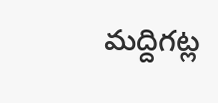మద్దిగట్ల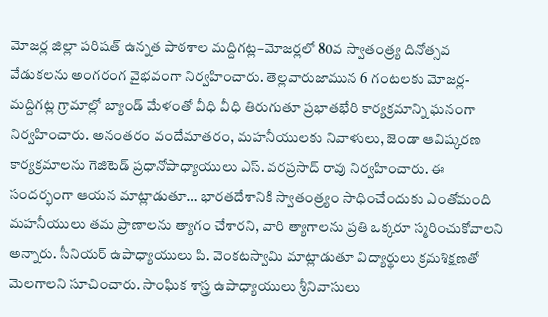మోజర్ల జిల్లా పరిషత్ ఉన్నత పాఠశాల మద్దిగట్ల–మోజర్లలో 80వ స్వాతంత్ర్య దినోత్సవ వేడుకలను అంగరంగ వైభవంగా నిర్వహించారు. తెల్లవారుజామున 6 గంటలకు మోజర్ల-మద్దిగట్ల గ్రామాల్లో బ్యాండ్ మేళంతో వీధి వీధి తిరుగుతూ ప్రభాతభేరి కార్యక్రమాన్ని ఘనంగా నిర్వహించారు. అనంతరం వందేమాతరం, మహనీయులకు నివాళులు, జెండా ఆవిష్కరణ కార్యక్రమాలను గెజిటెడ్ ప్రధానోపాధ్యాయులు ఎస్. వరప్రసాద్ రావు నిర్వహించారు. ఈ సందర్భంగా ఆయన మాట్లాడుతూ… భారతదేశానికి స్వాతంత్ర్యం సాధించేందుకు ఎంతోమంది మహనీయులు తమ ప్రాణాలను త్యాగం చేశారని, వారి త్యాగాలను ప్రతి ఒక్కరూ స్మరించుకోవాలని అన్నారు. సీనియర్ ఉపాధ్యాయులు పి. వెంకటస్వామి మాట్లాడుతూ విద్యార్థులు క్రమశిక్షణతో మెలగాలని సూచించారు. సాంఘిక శాస్త్ర ఉపాధ్యాయులు శ్రీనివాసులు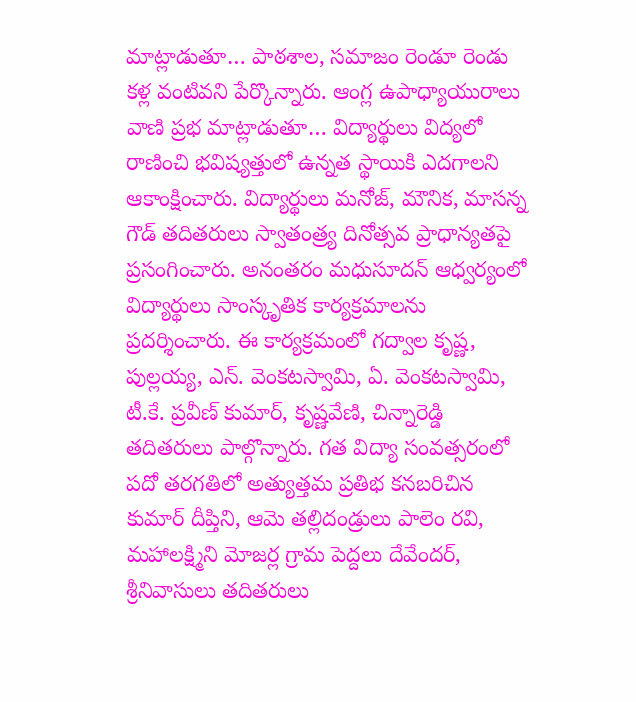మాట్లాడుతూ… పాఠశాల, సమాజం రెండూ రెండు కళ్ల వంటివని పేర్కొన్నారు. ఆంగ్ల ఉపాధ్యాయురాలు వాణి ప్రభ మాట్లాడుతూ… విద్యార్థులు విద్యలో రాణించి భవిష్యత్తులో ఉన్నత స్థాయికి ఎదగాలని ఆకాంక్షించారు. విద్యార్థులు మనోజ్, మౌనిక, మాసన్న గౌడ్ తదితరులు స్వాతంత్ర్య దినోత్సవ ప్రాధాన్యతపై ప్రసంగించారు. అనంతరం మధుసూదన్ ఆధ్వర్యంలో విద్యార్థులు సాంస్కృతిక కార్యక్రమాలను ప్రదర్శించారు. ఈ కార్యక్రమంలో గద్వాల కృష్ణ, పుల్లయ్య, ఎన్. వెంకటస్వామి, ఏ. వెంకటస్వామి, టీ.కే. ప్రవీణ్ కుమార్, కృష్ణవేణి, చిన్నారెడ్డి తదితరులు పాల్గొన్నారు. గత విద్యా సంవత్సరంలో పదో తరగతిలో అత్యుత్తమ ప్రతిభ కనబరిచిన కుమార్ దీప్తిని, ఆమె తల్లిదండ్రులు పాలెం రవి, మహాలక్ష్మిని మోజర్ల గ్రామ పెద్దలు దేవేందర్, శ్రీనివాసులు తదితరులు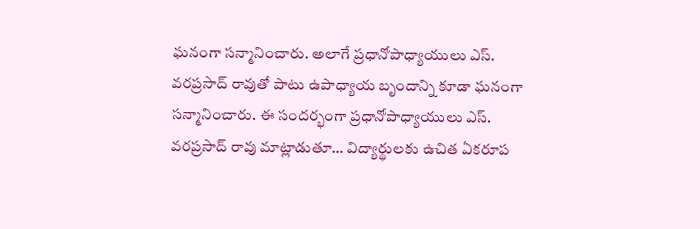ఘనంగా సన్మానించారు. అలాగే ప్రధానోపాధ్యాయులు ఎస్. వరప్రసాద్ రావుతో పాటు ఉపాధ్యాయ బృందాన్ని కూడా ఘనంగా సన్మానించారు. ఈ సందర్భంగా ప్రధానోపాధ్యాయులు ఎస్. వరప్రసాద్ రావు మాట్లాడుతూ… విద్యార్థులకు ఉచిత ఏకరూప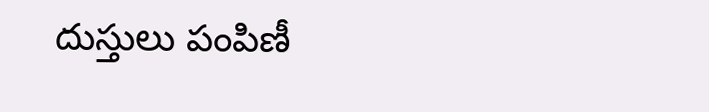దుస్తులు పంపిణీ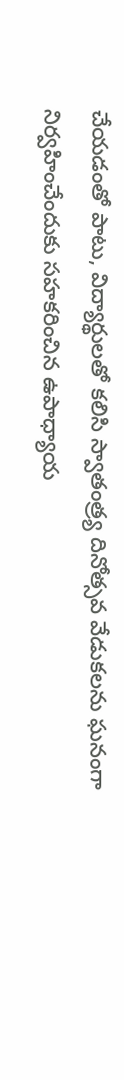చేయడంతో పాటు, విద్యార్థులతో కలిసి స్వాతంత్ర్య దినోత్సవ వేడుకలను ఘనంగా నిర్వహించేందుకు సహకరించిన ఉపాధ్యాయ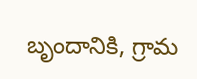బృందానికి, గ్రామ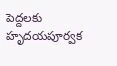పెద్దలకు హృదయపూర్వక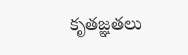కృతజ్ఞతలు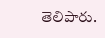తెలిపారు.